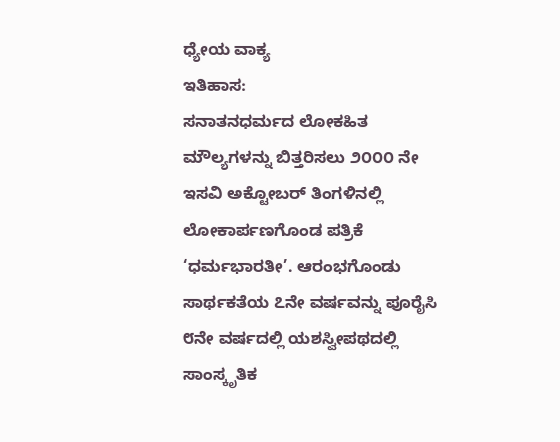ಧ್ಯೇಯ ವಾಕ್ಯ
ಇತಿಹಾಸ:
ಸನಾತನಧರ್ಮದ ಲೋಕಹಿತ ಮೌಲ್ಯಗಳನ್ನು ಬಿತ್ತರಿಸಲು ೨೦೦೦ ನೇ ಇಸವಿ ಅಕ್ಟೋಬರ್ ತಿಂಗಳಿನಲ್ಲಿ ಲೋಕಾರ್ಪಣಗೊಂಡ ಪತ್ರಿಕೆ ‘ಧರ್ಮಭಾರತೀ’. ಆರಂಭಗೊಂಡು ಸಾರ್ಥಕತೆಯ ೭ನೇ ವರ್ಷವನ್ನು ಪೂರೈಸಿ ೮ನೇ ವರ್ಷದಲ್ಲಿ ಯಶಸ್ವೀಪಥದಲ್ಲಿ ಸಾಂಸ್ಕೃತಿಕ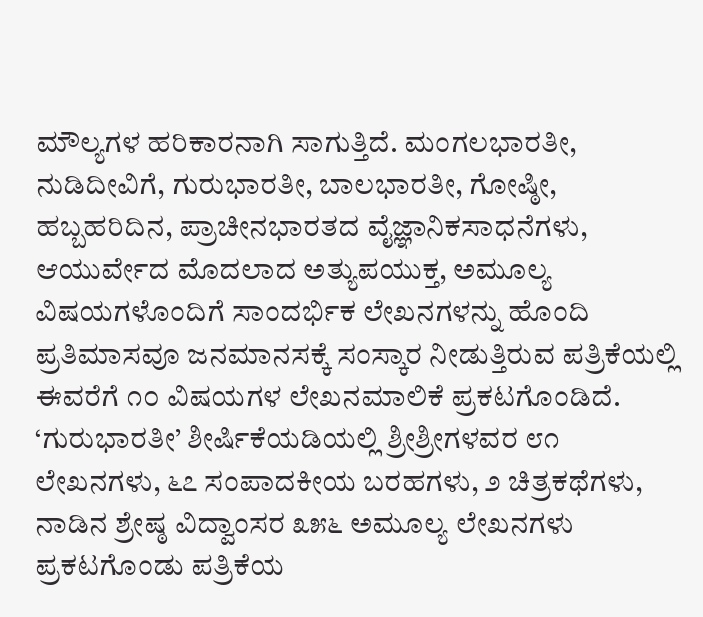ಮೌಲ್ಯಗಳ ಹರಿಕಾರನಾಗಿ ಸಾಗುತ್ತಿದೆ. ಮಂಗಲಭಾರತೀ, ನುಡಿದೀವಿಗೆ, ಗುರುಭಾರತೀ, ಬಾಲಭಾರತೀ, ಗೋಷ್ಠೀ, ಹಬ್ಬಹರಿದಿನ, ಪ್ರಾಚೀನಭಾರತದ ವೈಜ್ಞಾನಿಕಸಾಧನೆಗಳು, ಆಯುರ್ವೇದ ಮೊದಲಾದ ಅತ್ಯುಪಯುಕ್ತ, ಅಮೂಲ್ಯ ವಿಷಯಗಳೊಂದಿಗೆ ಸಾಂದರ್ಭಿಕ ಲೇಖನಗಳನ್ನು ಹೊಂದಿ ಪ್ರತಿಮಾಸವೂ ಜನಮಾನಸಕ್ಕೆ ಸಂಸ್ಕಾರ ನೀಡುತ್ತಿರುವ ಪತ್ರಿಕೆಯಲ್ಲಿ ಈವರೆಗೆ ೧೦ ವಿಷಯಗಳ ಲೇಖನಮಾಲಿಕೆ ಪ್ರಕಟಗೊಂಡಿದೆ. ‘ಗುರುಭಾರತೀ’ ಶೀರ್ಷಿಕೆಯಡಿಯಲ್ಲಿ ಶ್ರೀಶ್ರೀಗಳವರ ೮೧ ಲೇಖನಗಳು, ೬೭ ಸಂಪಾದಕೀಯ ಬರಹಗಳು, ೨ ಚಿತ್ರಕಥೆಗಳು, ನಾಡಿನ ಶ್ರೇಷ್ಠ ವಿದ್ವಾಂಸರ ೩೫೬ ಅಮೂಲ್ಯ ಲೇಖನಗಳು ಪ್ರಕಟಗೊಂಡು ಪತ್ರಿಕೆಯ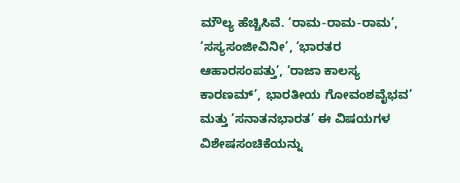ಮೌಲ್ಯ ಹೆಚ್ಚಿಸಿವೆ. ‘ರಾಮ-ರಾಮ-ರಾಮ’, ‘ಸಸ್ಯಸಂಜೀವಿನೀ’, ‘ಭಾರತರ ಆಹಾರಸಂಪತ್ತು’, ‘ರಾಜಾ ಕಾಲಸ್ಯ ಕಾರಣಮ್’, ಭಾರತೀಯ ಗೋವಂಶವೈಭವ’ ಮತ್ತು ‘ಸನಾತನಭಾರತ’ ಈ ವಿಷಯಗಳ ವಿಶೇಷಸಂಚಿಕೆಯನ್ನು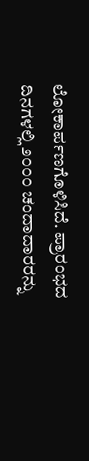ಲೋಕಾರ್ಪಣಗೊಳಿಸಿದೆ. ಪ್ರಾರಂಭದ ದಿನಗಳಲ್ಲಿ ೨೦೦೦ ಚಂದಾದಾರರನ್ನು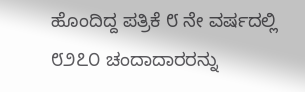ಹೊಂದಿದ್ದ ಪತ್ರಿಕೆ ೮ ನೇ ವರ್ಷದಲ್ಲಿ ೮೨೭೦ ಚಂದಾದಾರರನ್ನು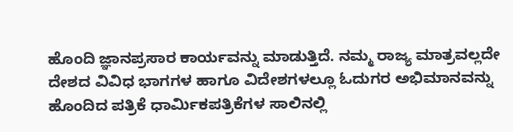ಹೊಂದಿ ಜ್ಞಾನಪ್ರಸಾರ ಕಾರ್ಯವನ್ನು ಮಾಡುತ್ತಿದೆ. ನಮ್ಮ ರಾಜ್ಯ ಮಾತ್ರವಲ್ಲದೇ ದೇಶದ ವಿವಿಧ ಭಾಗಗಳ ಹಾಗೂ ವಿದೇಶಗಳಲ್ಲೂ ಓದುಗರ ಅಭಿಮಾನವನ್ನು ಹೊಂದಿದ ಪತ್ರಿಕೆ ಧಾರ್ಮಿಕಪತ್ರಿಕೆಗಳ ಸಾಲಿನಲ್ಲಿ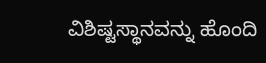ವಿಶಿಷ್ಟಸ್ಥಾನವನ್ನು ಹೊಂದಿ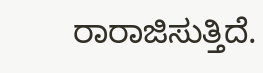ರಾರಾಜಿಸುತ್ತಿದೆ.